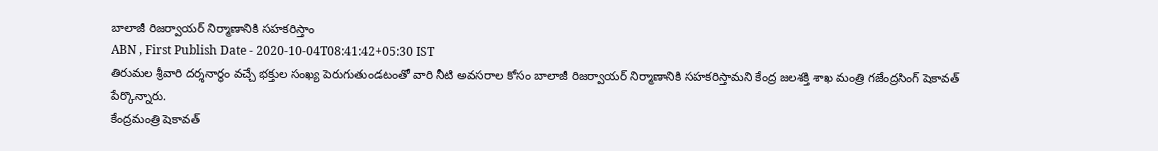బాలాజీ రిజర్వాయర్ నిర్మాణానికి సహకరిస్తాం
ABN , First Publish Date - 2020-10-04T08:41:42+05:30 IST
తిరుమల శ్రీవారి దర్శనార్థం వచ్చే భక్తుల సంఖ్య పెరుగుతుండటంతో వారి నీటి అవసరాల కోసం బాలాజీ రిజర్వాయర్ నిర్మాణానికి సహకరిస్తామని కేంద్ర జలశక్తి శాఖ మంత్రి గజేంద్రసింగ్ షెకావత్ పేర్కొన్నారు.
కేంద్రమంత్రి షెకావత్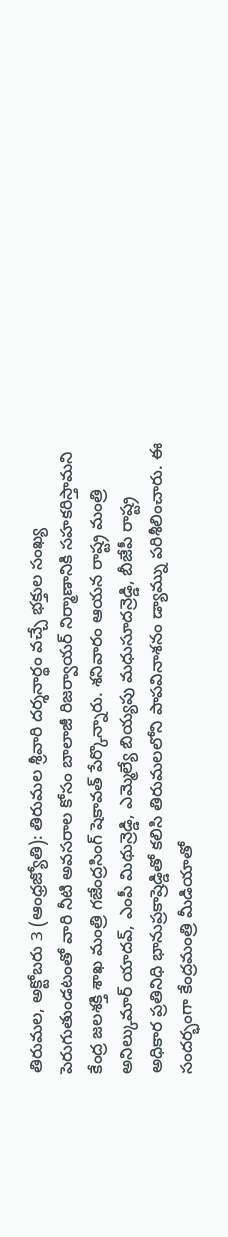తిరుమల, అక్టోబరు 3 (ఆంధ్రజ్యోతి): తిరుమల శ్రీవారి దర్శనార్థం వచ్చే భక్తుల సంఖ్య పెరుగుతుండటంతో వారి నీటి అవసరాల కోసం బాలాజీ రిజర్వాయర్ నిర్మాణానికి సహకరిస్తామని కేంద్ర జలశక్తి శాఖ మంత్రి గజేంద్రసింగ్ షెకావత్ పేర్కొన్నారు. శనివారం ఆయన రాష్ట్ర మంత్రి అనిల్కుమార్ యాదవ్, ఎంపీ మిథున్రెడ్డి, ఎమ్మెల్యే బియ్యపు మధుసూదన్రెడ్డి, బీజేపీ రాష్ట్ర అధికార ప్రతినిధి భానుప్రకాష్రెడ్డితో కలిసి తిరుమలలోని పాపవినాశనం డ్యామ్ను పరిశీలించారు. ఈ సందర్భంగా కేంద్రమంత్రి మీడియాతో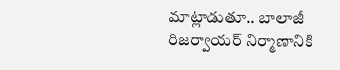మాట్లాడుతూ.. బాలాజీ రిజర్వాయర్ నిర్మాణానికి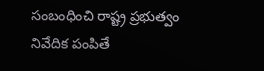సంబంధించి రాష్ట్ర ప్రభుత్వం నివేదిక పంపితే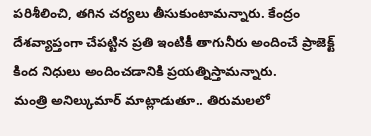పరిశీలించి, తగిన చర్యలు తీసుకుంటామన్నారు. కేంద్రం దేశవ్యాప్తంగా చేపట్టిన ప్రతి ఇంటికీ తాగునీరు అందించే ప్రాజెక్ట్ కింద నిధులు అందించడానికి ప్రయత్నిస్తామన్నారు.
మంత్రి అనిల్కుమార్ మాట్లాడుతూ.. తిరుమలలో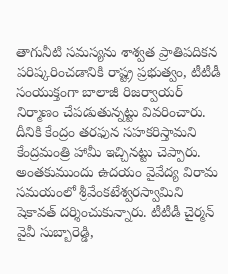తాగునీటి సమస్యను శాశ్వత ప్రాతిపదికన పరిష్కరించడానికి రాష్ట్ర ప్రభుత్వం, టీటీడీ సంయుక్తంగా బాలాజీ రిజర్వాయర్ నిర్మాణం చేపడుతున్నట్టు వివరించారు. దీనికి కేంద్రం తరఫున సహకరిస్తామని కేంద్రమంత్రి హామీ ఇచ్చినట్టు చెప్పారు. అంతకుముందు ఉదయం వైవేద్య విరామ సమయంలో శ్రీవేంకటేశ్వరస్వామిని షెకావత్ దర్శించుకున్నారు. టీటీడీ చైర్మన్ వైవీ సుబ్బారెడ్డి,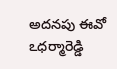అదనపు ఈవో ఽధర్మారెడ్డి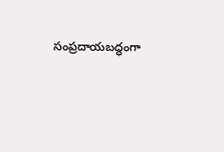సంప్రదాయబద్ధంగా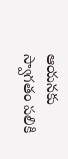ఆయనకు స్వాగతం పలికి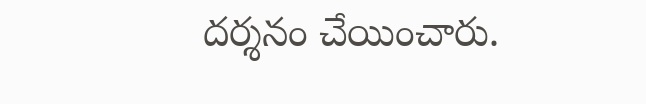దర్శనం చేయించారు.